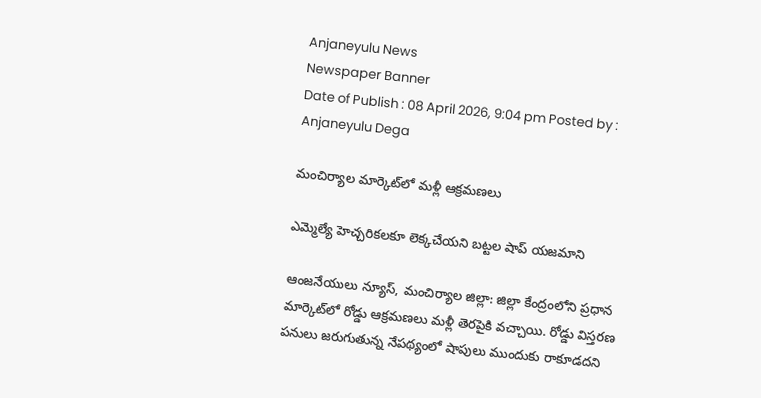Anjaneyulu News
Newspaper Banner
Date of Publish : 08 April 2026, 9:04 pm Posted by : Anjaneyulu Dega

మంచిర్యాల మార్కెట్‌లో మళ్లీ ఆక్రమణలు

ఎమ్మెల్యే హెచ్చరికలకూ లెక్కచేయని బట్టల షాప్ యజమాని

ఆంజనేయులు న్యూస్, మంచిర్యాల జిల్లా: జిల్లా కేంద్రంలోని ప్రధాన మార్కెట్‌లో రోడ్డు ఆక్రమణలు మళ్లీ తెరపైకి వచ్చాయి. రోడ్డు విస్తరణ పనులు జరుగుతున్న నేపథ్యంలో షాపులు ముందుకు రాకూడదని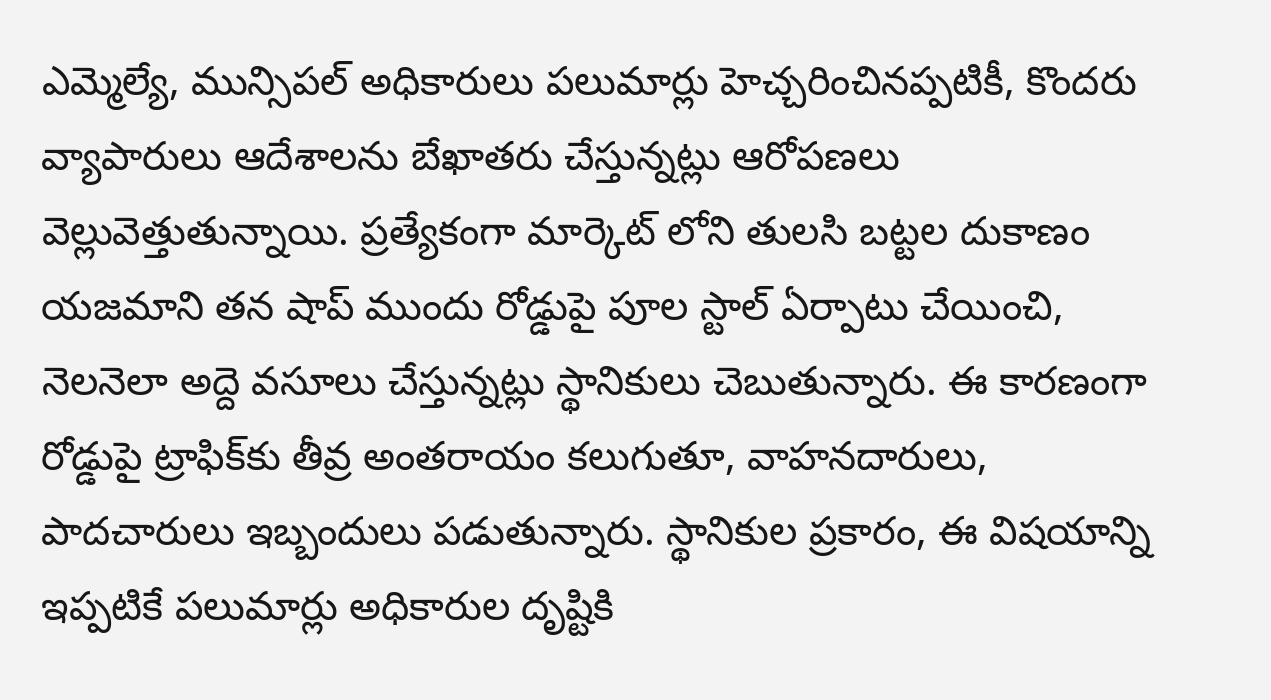ఎమ్మెల్యే, మున్సిపల్ అధికారులు పలుమార్లు హెచ్చరించినప్పటికీ, కొందరు వ్యాపారులు ఆదేశాలను బేఖాతరు చేస్తున్నట్లు ఆరోపణలు వెల్లువెత్తుతున్నాయి. ప్రత్యేకంగా మార్కెట్ లోని తులసి బట్టల దుకాణం యజమాని తన షాప్ ముందు రోడ్డుపై పూల స్టాల్ ఏర్పాటు చేయించి, నెలనెలా అద్దె వసూలు చేస్తున్నట్లు స్థానికులు చెబుతున్నారు. ఈ కారణంగా రోడ్డుపై ట్రాఫిక్‌కు తీవ్ర అంతరాయం కలుగుతూ, వాహనదారులు, పాదచారులు ఇబ్బందులు పడుతున్నారు. స్థానికుల ప్రకారం, ఈ విషయాన్ని ఇప్పటికే పలుమార్లు అధికారుల దృష్టికి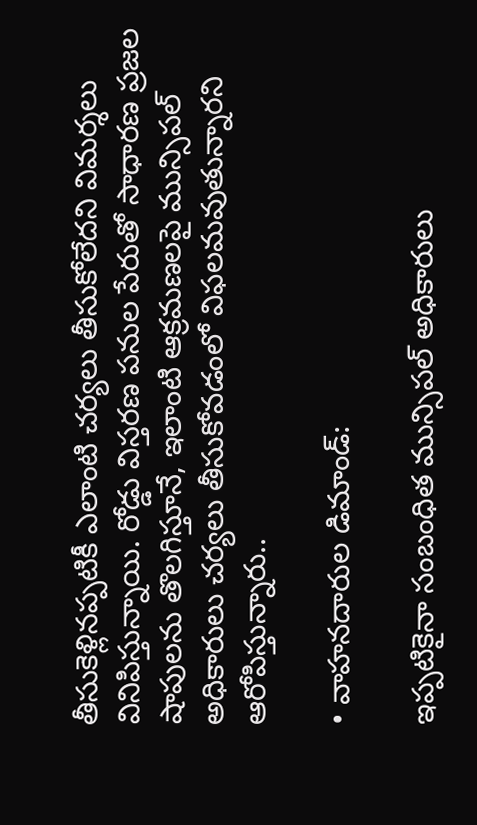తీసుకెళ్లినప్పటికీ ఎలాంటి చర్యలు తీసుకోలేదని విమర్శలు వినిపిస్తున్నాయి. రోడ్డు విస్తరణ పనుల పేరుతో సాధారణ ప్రజల షాపులను తొలగిస్తూనే, ఇలాంటి ఆక్రమణలపై మున్సిపల్ అధికారులు చర్యలు తీసుకోవడంలో విఫలమవుతున్నారని ఆరోపిస్తున్నారు..

• వాహనదారుల డిమాండ్:

ఇప్పటికైనా సంబంధిత మున్సిపల్ అధికారులు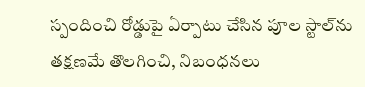స్పందించి రోడ్డుపై ఏర్పాటు చేసిన పూల స్టాల్‌ను తక్షణమే తొలగించి, నిబంధనలు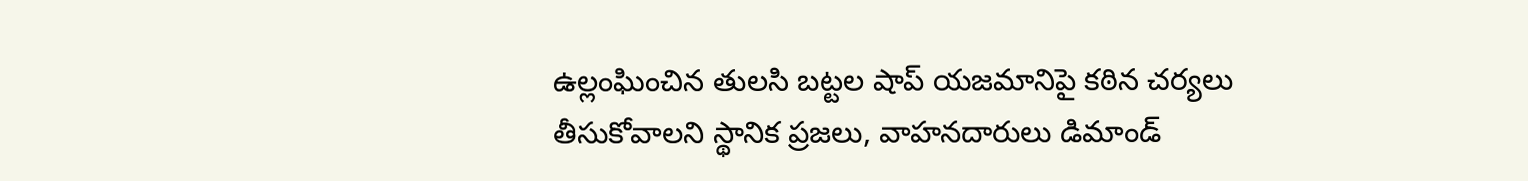ఉల్లంఘించిన తులసి బట్టల షాప్ యజమానిపై కఠిన చర్యలు తీసుకోవాలని స్థానిక ప్రజలు, వాహనదారులు డిమాండ్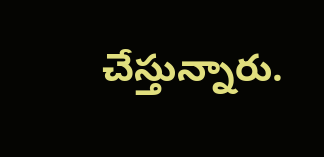చేస్తున్నారు.